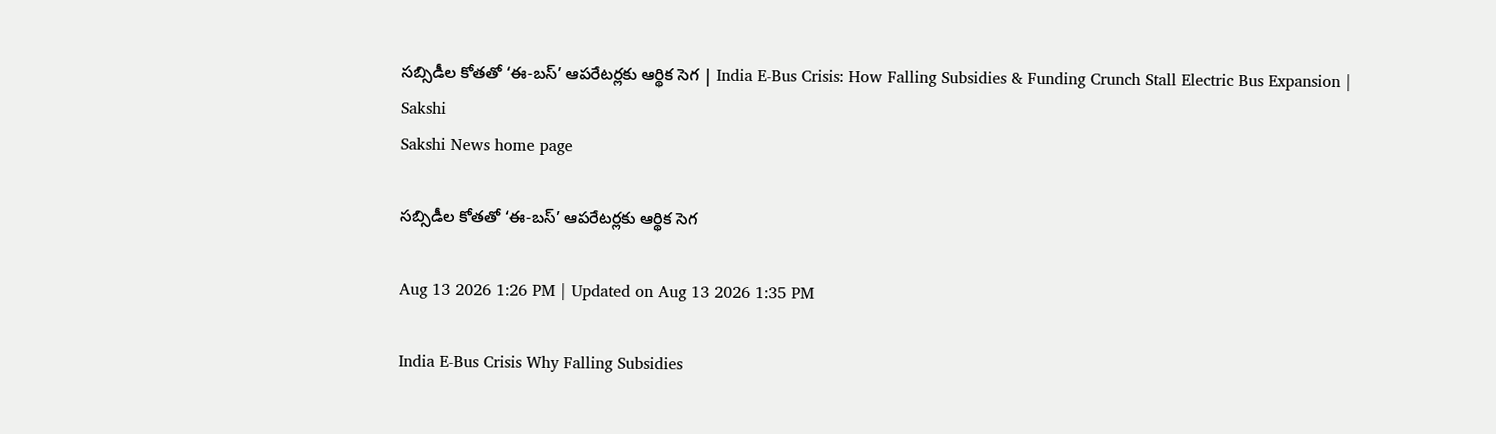సబ్సిడీల కోతతో ‘ఈ-బస్’ ఆపరేటర్లకు ఆర్థిక సెగ | India E-Bus Crisis: How Falling Subsidies & Funding Crunch Stall Electric Bus Expansion | Sakshi
Sakshi News home page

సబ్సిడీల కోతతో ‘ఈ-బస్’ ఆపరేటర్లకు ఆర్థిక సెగ

Aug 13 2026 1:26 PM | Updated on Aug 13 2026 1:35 PM

India E-Bus Crisis Why Falling Subsidies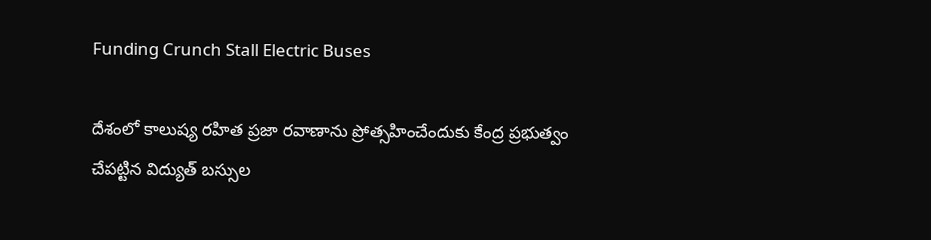Funding Crunch Stall Electric Buses

దేశంలో కాలుష్య రహిత ప్రజా రవాణాను ప్రోత్సహించేందుకు కేంద్ర ప్రభుత్వం చేపట్టిన విద్యుత్ బస్సుల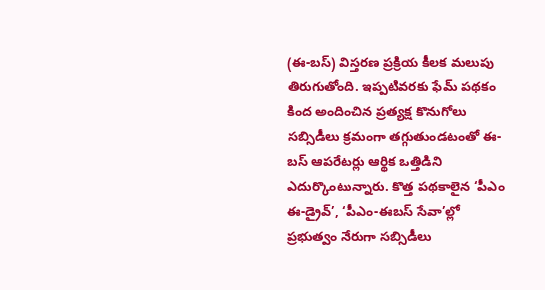(ఈ-బస్‌) విస్తరణ ప్రక్రియ కీలక మలుపు తిరుగుతోంది. ఇప్పటివరకు ఫేమ్‌ పథకం కింద అందించిన ప్రత్యక్ష కొనుగోలు సబ్సిడీలు క్రమంగా తగ్గుతుండటంతో ఈ-బస్ ఆపరేటర్లు ఆర్థిక ఒత్తిడిని ఎదుర్కొంటున్నారు. కొత్త పథకాలైన ‘పీఎం ఈ-డ్రైవ్’, ‘పీఎం-ఈబస్ సేవా’ల్లో ప్రభుత్వం నేరుగా సబ్సిడీలు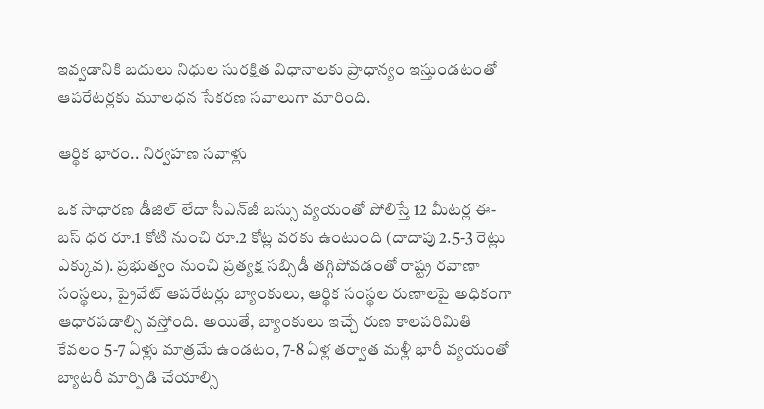ఇవ్వడానికి బదులు నిధుల సురక్షిత విధానాలకు ప్రాధాన్యం ఇస్తుండటంతో ఆపరేటర్లకు మూలధన సేకరణ సవాలుగా మారింది.

ఆర్థిక భారం.. నిర్వహణ సవాళ్లు

ఒక సాధారణ డీజిల్ లేదా సీఎన్‌జీ బస్సు వ్యయంతో పోలిస్తే 12 మీటర్ల ఈ-బస్ ధర రూ.1 కోటి నుంచి రూ.2 కోట్ల వరకు ఉంటుంది (దాదాపు 2.5-3 రెట్లు ఎక్కువ). ప్రభుత్వం నుంచి ప్రత్యక్ష సబ్సిడీ తగ్గిపోవడంతో రాష్ట్ర రవాణా సంస్థలు, ప్రైవేట్ ఆపరేటర్లు బ్యాంకులు, ఆర్థిక సంస్థల రుణాలపై అధికంగా ఆధారపడాల్సి వస్తోంది. అయితే, బ్యాంకులు ఇచ్చే రుణ కాలపరిమితి కేవలం 5-7 ఏళ్లు మాత్రమే ఉండటం, 7-8 ఏళ్ల తర్వాత మళ్లీ భారీ వ్యయంతో బ్యాటరీ మార్పిడి చేయాల్సి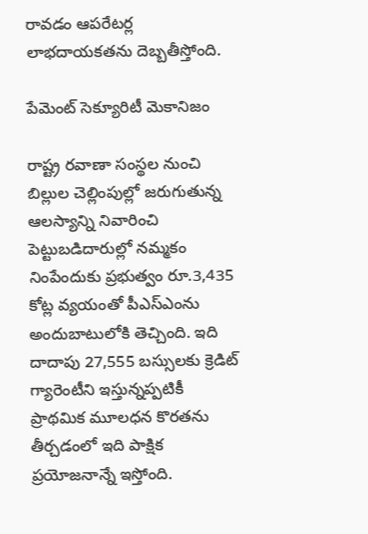రావడం ఆపరేటర్ల లాభదాయకతను దెబ్బతీస్తోంది.

పేమెంట్ సెక్యూరిటీ మెకానిజం

రాష్ట్ర రవాణా సంస్థల నుంచి బిల్లుల చెల్లింపుల్లో జరుగుతున్న ఆలస్యాన్ని నివారించి పెట్టుబడిదారుల్లో నమ్మకం నింపేందుకు ప్రభుత్వం రూ.3,435 కోట్ల వ్యయంతో పీఎస్‌ఎంను అందుబాటులోకి తెచ్చింది. ఇది దాదాపు 27,555 బస్సులకు క్రెడిట్ గ్యారెంటీని ఇస్తున్నప్పటికీ ప్రాథమిక మూలధన కొరతను తీర్చడంలో ఇది పాక్షిక ప్రయోజనాన్నే ఇస్తోంది.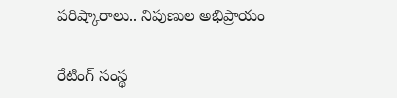పరిష్కారాలు.. నిపుణుల అభిప్రాయం

రేటింగ్ సంస్థ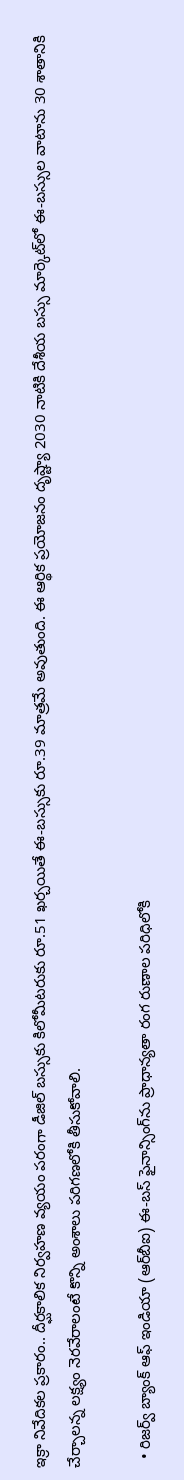ఇక్రా నివేదికల ప్రకారం.. దీర్ఘకాలిక నిర్వహణ వ్యయం పరంగా డీజిల్ బస్సుకు కిలోమీటరుకు రూ.51 ఖర్చయితే ఈ-బస్సుకు రూ.39 మాత్రమే అవుతుంది. ఈ ఆర్థిక ప్రయోజనం దృష్ట్యా 2030 నాటికి దేశీయ బస్సు మార్కెట్‌లో ఈ-బస్సుల వాటాను 30 శాతానికి చేర్చాలన్న లక్ష్యం నెరవేరాలంటే కొన్ని అంశాలు పరిగణలోకి తీసుకోవాలి.

  • రిజర్వ్ బ్యాంక్ ఆఫ్ ఇండియా (ఆర్‌బీఐ) ఈ-బస్ ఫైనాన్సింగ్‌ను ప్రాధాన్యతా రంగ రుణాల పరిధిలోకి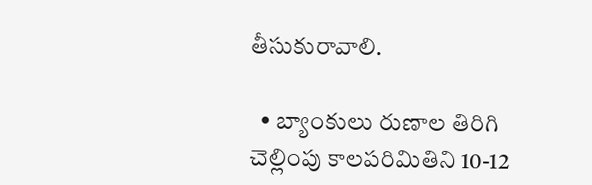తీసుకురావాలి.

  • బ్యాంకులు రుణాల తిరిగి చెల్లింపు కాలపరిమితిని 10-12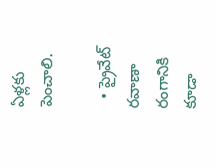ఏళ్లకు పెంచాలి.

  • ప్రైవేట్ రవాణా రంగానికి కూడా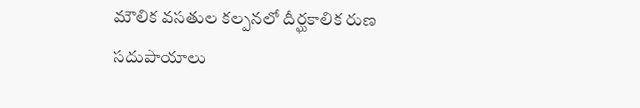మౌలిక వసతుల కల్పనలో దీర్ఘకాలిక రుణ సదుపాయాలు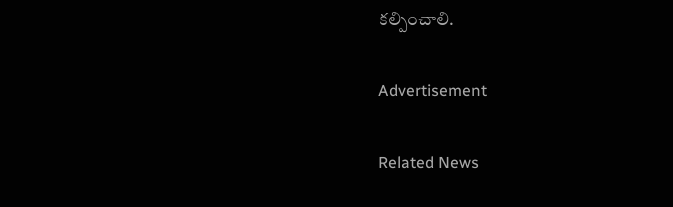కల్పించాలి.

Advertisement

Related News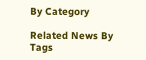By Category

Related News By Tags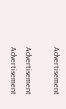Advertisement

Advertisement
Advertisement